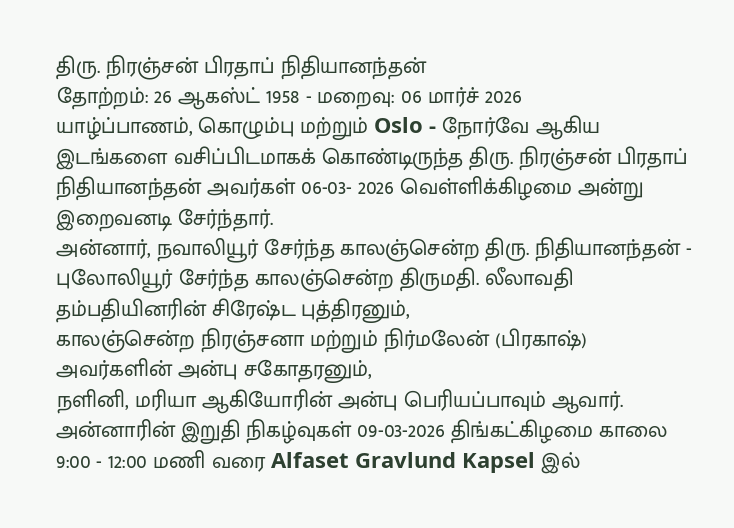திரு. நிரஞ்சன் பிரதாப் நிதியானந்தன்
தோற்றம்: 26 ஆகஸ்ட் 1958 - மறைவு: 06 மார்ச் 2026
யாழ்ப்பாணம், கொழும்பு மற்றும் Oslo - நோர்வே ஆகிய இடங்களை வசிப்பிடமாகக் கொண்டிருந்த திரு. நிரஞ்சன் பிரதாப் நிதியானந்தன் அவர்கள் 06-03- 2026 வெள்ளிக்கிழமை அன்று இறைவனடி சேர்ந்தார்.
அன்னார், நவாலியூர் சேர்ந்த காலஞ்சென்ற திரு. நிதியானந்தன் - புலோலியூர் சேர்ந்த காலஞ்சென்ற திருமதி. லீலாவதி தம்பதியினரின் சிரேஷ்ட புத்திரனும்,
காலஞ்சென்ற நிரஞ்சனா மற்றும் நிர்மலேன் (பிரகாஷ்) அவர்களின் அன்பு சகோதரனும்,
நளினி, மரியா ஆகியோரின் அன்பு பெரியப்பாவும் ஆவார்.
அன்னாரின் இறுதி நிகழ்வுகள் 09-03-2026 திங்கட்கிழமை காலை 9:00 - 12:00 மணி வரை Alfaset Gravlund Kapsel இல்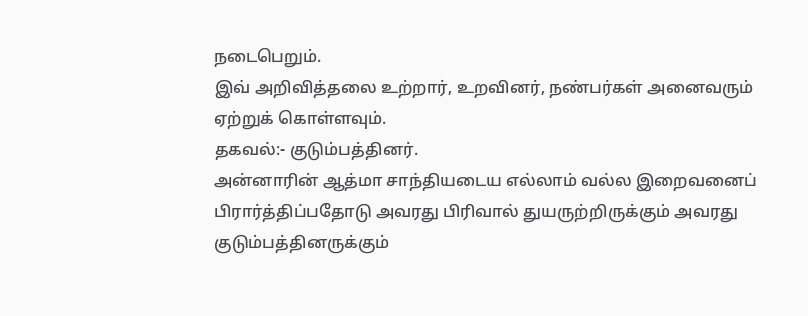நடைபெறும்.
இவ் அறிவித்தலை உற்றார், உறவினர், நண்பர்கள் அனைவரும் ஏற்றுக் கொள்ளவும்.
தகவல்:- குடும்பத்தினர்.
அன்னாரின் ஆத்மா சாந்தியடைய எல்லாம் வல்ல இறைவனைப் பிரார்த்திப்பதோடு அவரது பிரிவால் துயருற்றிருக்கும் அவரது குடும்பத்தினருக்கும்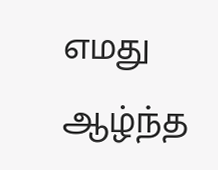எமது ஆழ்ந்த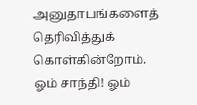அனுதாபங்களைத் தெரிவித்துக் கொள்கின்றோம்.
ஓம் சாந்தி! ஓம்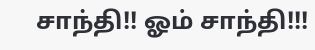சாந்தி!! ஓம் சாந்தி!!!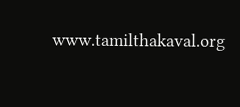www.tamilthakaval.org